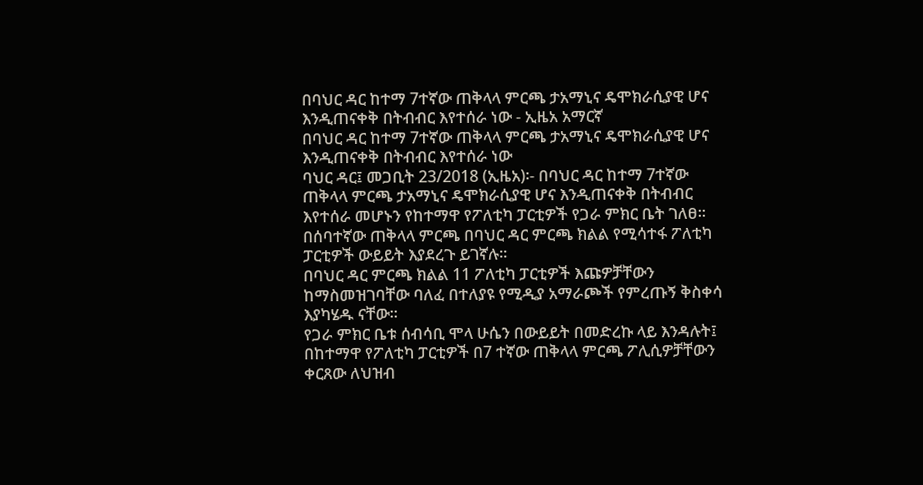በባህር ዳር ከተማ 7ተኛው ጠቅላላ ምርጫ ታአማኒና ዴሞክራሲያዊ ሆና እንዲጠናቀቅ በትብብር እየተሰራ ነው - ኢዜአ አማርኛ
በባህር ዳር ከተማ 7ተኛው ጠቅላላ ምርጫ ታአማኒና ዴሞክራሲያዊ ሆና እንዲጠናቀቅ በትብብር እየተሰራ ነው
ባህር ዳር፤ መጋቢት 23/2018 (ኢዜአ)፡- በባህር ዳር ከተማ 7ተኛው ጠቅላላ ምርጫ ታአማኒና ዴሞክራሲያዊ ሆና እንዲጠናቀቅ በትብብር እየተሰራ መሆኑን የከተማዋ የፖለቲካ ፓርቲዎች የጋራ ምክር ቤት ገለፀ።
በሰባተኛው ጠቅላላ ምርጫ በባህር ዳር ምርጫ ክልል የሚሳተፋ ፖለቲካ ፓርቲዎች ውይይት እያደረጉ ይገኛሉ።
በባህር ዳር ምርጫ ክልል 11 ፖለቲካ ፓርቲዎች እጩዎቻቸውን ከማስመዝገባቸው ባለፈ በተለያዩ የሚዲያ አማራጮች የምረጡኝ ቅስቀሳ እያካሄዱ ናቸው።
የጋራ ምክር ቤቱ ሰብሳቢ ሞላ ሁሴን በውይይት በመድረኩ ላይ እንዳሉት፤ በከተማዋ የፖለቲካ ፓርቲዎች በ7 ተኛው ጠቅላላ ምርጫ ፖሊሲዎቻቸውን ቀርጸው ለህዝብ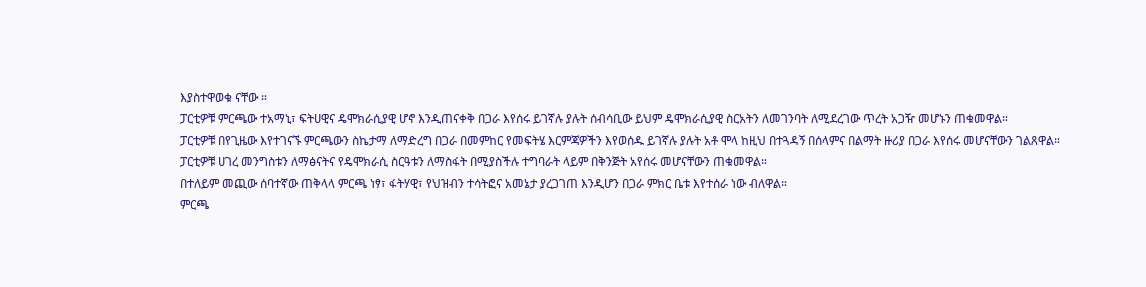እያስተዋወቁ ናቸው ።
ፓርቲዎቹ ምርጫው ተአማኒ፣ ፍትሀዊና ዴሞክራሲያዊ ሆኖ እንዲጠናቀቅ በጋራ እየሰሩ ይገኛሉ ያሉት ሰብሳቢው ይህም ዴሞክራሲያዊ ስርአትን ለመገንባት ለሚደረገው ጥረት አጋዥ መሆኑን ጠቁመዋል።
ፓርቲዎቹ በየጊዜው እየተገናኙ ምርጫውን ስኬታማ ለማድረግ በጋራ በመምከር የመፍትሄ እርምጃዎችን እየወሰዱ ይገኛሉ ያሉት አቶ ሞላ ከዚህ በተጓዳኝ በሰላምና በልማት ዙሪያ በጋራ እየሰሩ መሆናቸውን ገልጸዋል።
ፓርቲዎቹ ሀገረ መንግስቱን ለማፅናትና የዴሞክራሲ ስርዓቱን ለማስፋት በሚያስችሉ ተግባራት ላይም በቅንጅት አየሰሩ መሆናቸውን ጠቁመዋል።
በተለይም መጪው ሰባተኛው ጠቅላላ ምርጫ ነፃ፣ ፋትሃዊ፣ የህዝብን ተሳትፎና አመኔታ ያረጋገጠ እንዲሆን በጋራ ምክር ቤቱ እየተሰራ ነው ብለዋል።
ምርጫ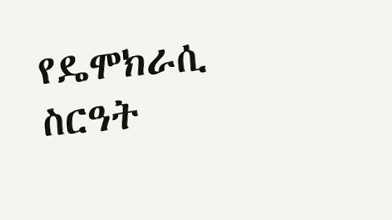የዴሞክራሲ ስርዓት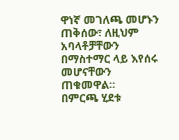ዋነኛ መገለጫ መሆኑን ጠቅሰው፣ ለዚህም አባላቶቻቸውን በማስተማር ላይ እየሰሩ መሆናቸውን ጠቁመዋል።
በምርጫ ሂደቱ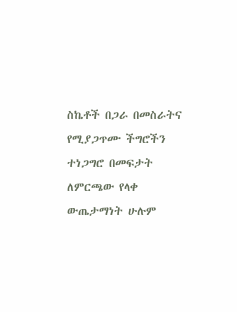ስኬቶች በጋራ በመስራትና የሚያጋጥሙ ችግሮችን ተነጋግሮ በመፍታት ለምርጫው የላቀ ውጤታማነት ሁሉም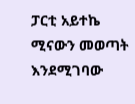ፓርቲ አይተኬ ሚናውን መወጣት እንደሚገባው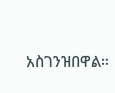አስገንዝበዋል።